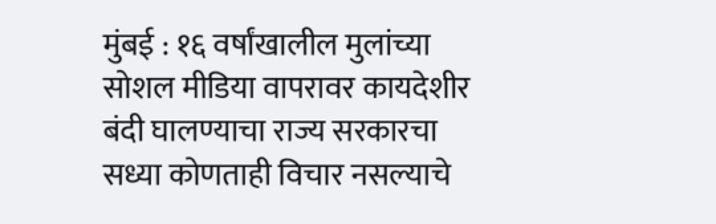मुंबई : १६ वर्षांखालील मुलांच्या सोशल मीडिया वापरावर कायदेशीर बंदी घालण्याचा राज्य सरकारचा सध्या कोणताही विचार नसल्याचे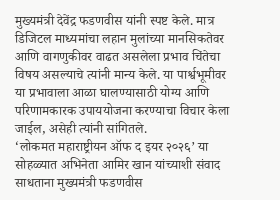मुख्यमंत्री देवेंद्र फडणवीस यांनी स्पष्ट केले. मात्र डिजिटल माध्यमांचा लहान मुलांच्या मानसिकतेवर आणि वागणुकीवर वाढत असलेला प्रभाव चिंतेचा विषय असल्याचे त्यांनी मान्य केले. या पार्श्वभूमीवर या प्रभावाला आळा घालण्यासाठी योग्य आणि परिणामकारक उपाययोजना करण्याचा विचार केला जाईल, असेही त्यांनी सांगितले.
‘लोकमत महाराष्ट्रीयन ऑफ द इयर २०२६’ या सोहळ्यात अभिनेता आमिर खान यांच्याशी संवाद साधताना मुख्यमंत्री फडणवीस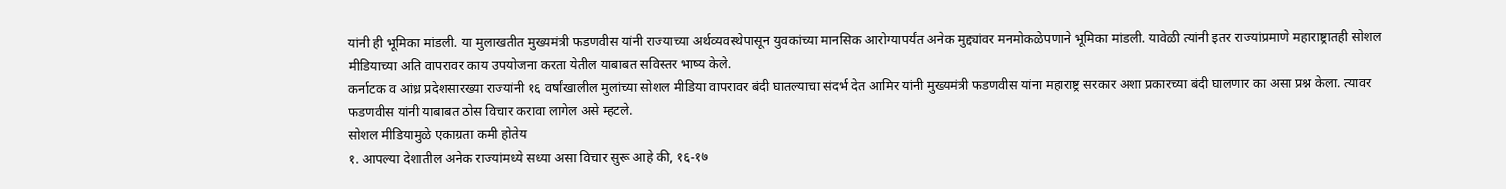यांनी ही भूमिका मांडली. या मुलाखतीत मुख्यमंत्री फडणवीस यांनी राज्याच्या अर्थव्यवस्थेपासून युवकांच्या मानसिक आरोग्यापर्यंत अनेक मुद्द्यांवर मनमोकळेपणाने भूमिका मांडली. यावेळी त्यांनी इतर राज्यांप्रमाणे महाराष्ट्रातही सोशल मीडियाच्या अति वापरावर काय उपयोजना करता येतील याबाबत सविस्तर भाष्य केले.
कर्नाटक व आंध्र प्रदेशसारख्या राज्यांनी १६ वर्षांखालील मुलांच्या सोशल मीडिया वापरावर बंदी घातल्याचा संदर्भ देत आमिर यांनी मुख्यमंत्री फडणवीस यांना महाराष्ट्र सरकार अशा प्रकारच्या बंदी घालणार का असा प्रश्न केला. त्यावर फडणवीस यांनी याबाबत ठोस विचार करावा लागेल असे म्हटले.
सोशल मीडियामुळे एकाग्रता कमी होतेय
१. आपल्या देशातील अनेक राज्यांमध्ये सध्या असा विचार सुरू आहे की, १६-१७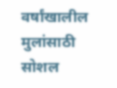वर्षांखालील मुलांसाठी सोशल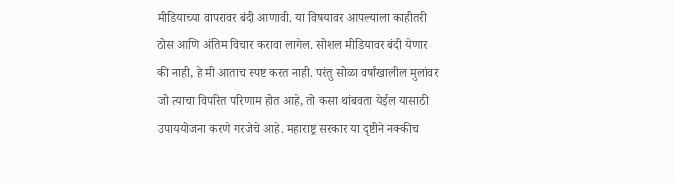मीडियाच्या वापरावर बंदी आणावी. या विषयावर आपल्याला काहीतरी ठोस आणि अंतिम विचार करावा लागेल. सोशल मीडियावर बंदी येणार की नाही, हे मी आताच स्पष्ट करत नाही. परंतु सोळा वर्षांखालील मुलांवर जो त्याचा विपरित परिणाम होत आहे, तो कसा थांबवता येईल यासाठी उपाययोजना करणे गरजेचे आहे. महाराष्ट्र सरकार या दृष्टीने नक्कीच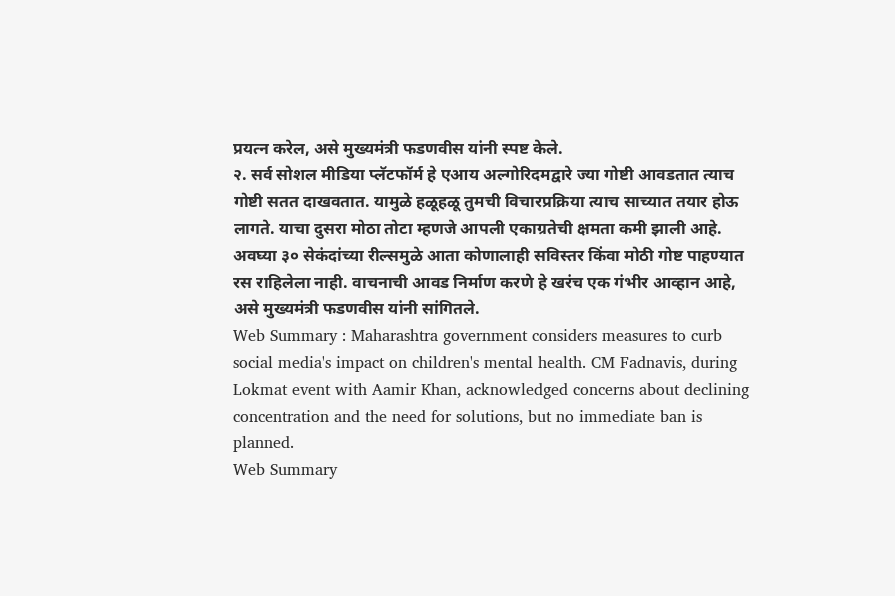प्रयत्न करेल, असे मुख्यमंत्री फडणवीस यांनी स्पष्ट केले.
२. सर्व सोशल मीडिया प्लॅटफॉर्म हे एआय अल्गोरिदमद्वारे ज्या गोष्टी आवडतात त्याच गोष्टी सतत दाखवतात. यामुळे हळूहळू तुमची विचारप्रक्रिया त्याच साच्यात तयार होऊ लागते. याचा दुसरा मोठा तोटा म्हणजे आपली एकाग्रतेची क्षमता कमी झाली आहे. अवघ्या ३० सेकंदांच्या रील्समुळे आता कोणालाही सविस्तर किंवा मोठी गोष्ट पाहण्यात रस राहिलेला नाही. वाचनाची आवड निर्माण करणे हे खरंच एक गंभीर आव्हान आहे, असे मुख्यमंत्री फडणवीस यांनी सांगितले.
Web Summary : Maharashtra government considers measures to curb social media's impact on children's mental health. CM Fadnavis, during Lokmat event with Aamir Khan, acknowledged concerns about declining concentration and the need for solutions, but no immediate ban is planned.
Web Summary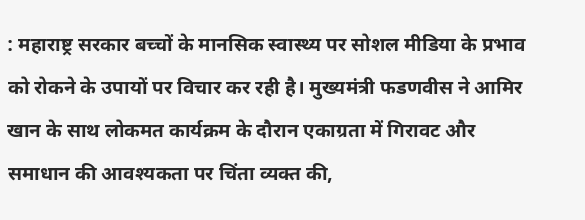: महाराष्ट्र सरकार बच्चों के मानसिक स्वास्थ्य पर सोशल मीडिया के प्रभाव को रोकने के उपायों पर विचार कर रही है। मुख्यमंत्री फडणवीस ने आमिर खान के साथ लोकमत कार्यक्रम के दौरान एकाग्रता में गिरावट और समाधान की आवश्यकता पर चिंता व्यक्त की,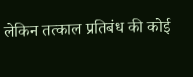लेकिन तत्काल प्रतिबंध की कोई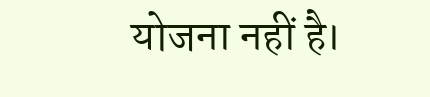योजना नहीं है।